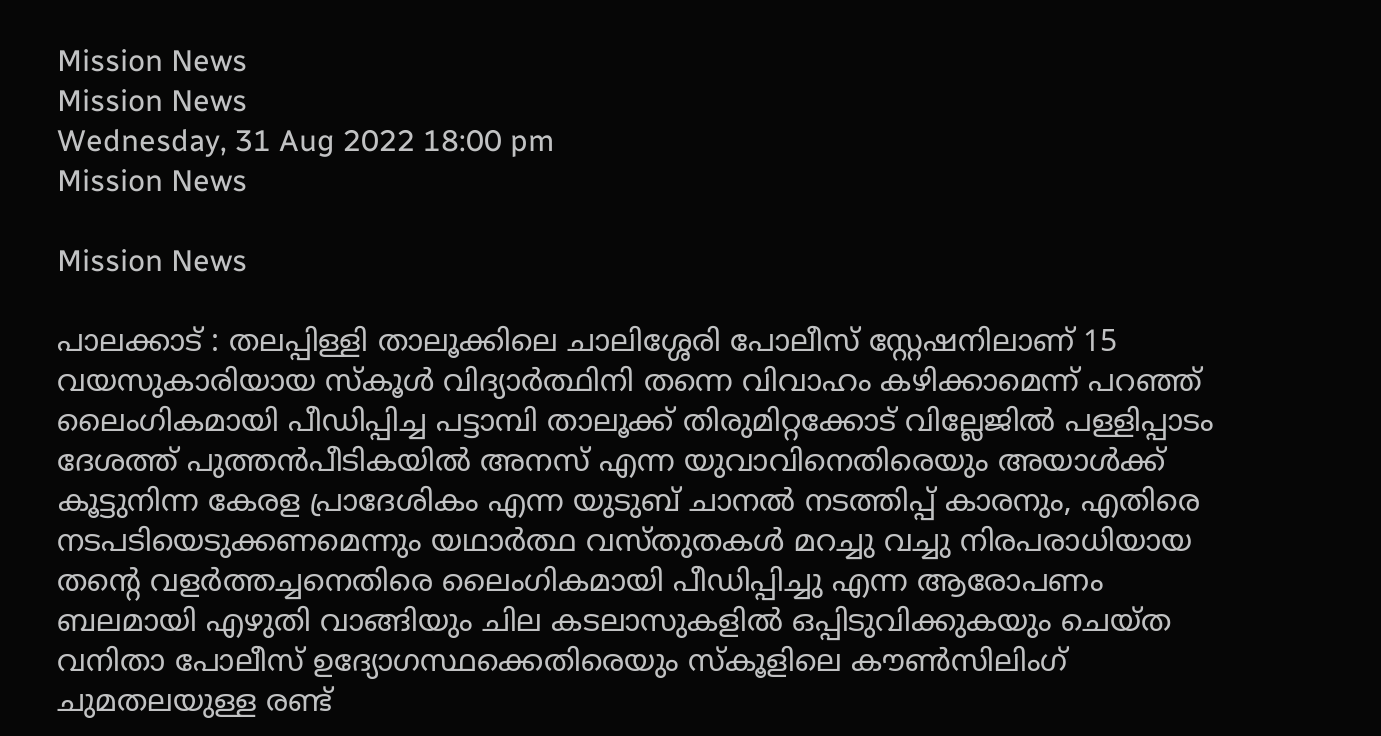Mission News
Mission News
Wednesday, 31 Aug 2022 18:00 pm
Mission News

Mission News

പാലക്കാട് : തലപ്പിള്ളി താലൂക്കിലെ ചാലിശ്ശേരി പോലീസ് സ്റ്റേഷനിലാണ് 15 വയസുകാരിയായ സ്‌കൂള്‍ വിദ്യാര്‍ത്ഥിനി തന്നെ വിവാഹം കഴിക്കാമെന്ന് പറഞ്ഞ് ലൈംഗികമായി പീഡിപ്പിച്ച പട്ടാമ്പി താലൂക്ക് തിരുമിറ്റക്കോട് വില്ലേജില്‍ പള്ളിപ്പാടം ദേശത്ത് പുത്തന്‍പീടികയില്‍ അനസ് എന്ന യുവാവിനെതിരെയും അയാള്‍ക്ക് കൂട്ടുനിന്ന കേരള പ്രാദേശികം എന്ന യുടുബ് ചാനല്‍ നടത്തിപ്പ് കാരനും, എതിരെ നടപടിയെടുക്കണമെന്നും യഥാര്‍ത്ഥ വസ്തുതകള്‍ മറച്ചു വച്ചു നിരപരാധിയായ തന്റെ വളര്‍ത്തച്ചനെതിരെ ലൈംഗികമായി പീഡിപ്പിച്ചു എന്ന ആരോപണം ബലമായി എഴുതി വാങ്ങിയും ചില കടലാസുകളില്‍ ഒപ്പിടുവിക്കുകയും ചെയ്ത വനിതാ പോലീസ് ഉദ്യോഗസ്ഥക്കെതിരെയും സ്‌കൂളിലെ കൗണ്‍സിലിംഗ് ചുമതലയുള്ള രണ്ട്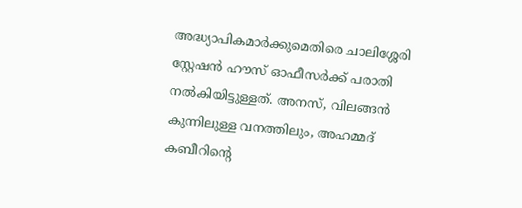അദ്ധ്യാപികമാര്‍ക്കുമെതിരെ ചാലിശ്ശേരി സ്റ്റേഷന്‍ ഹൗസ് ഓഫീസര്‍ക്ക് പരാതി നല്‍കിയിട്ടുള്ളത്. അനസ്, വിലങ്ങന്‍ കുന്നിലുള്ള വനത്തിലും, അഹമ്മദ് കബീറിന്റെ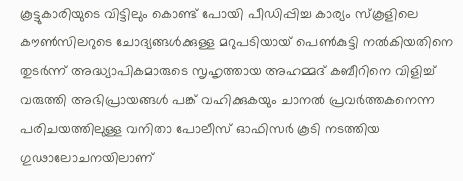കൂട്ടുകാരിയുടെ വിട്ടിലും കൊണ്ട് പോയി പീഡിപ്പിച്ച കാര്യം സ്‌കൂളിലെ കൗണ്‍സിലറുടെ ചോദ്യങ്ങള്‍ക്കുള്ള മറുപടിയായ് പെണ്‍കുട്ടി നല്‍കിയതിനെ തുടര്‍ന്ന് അദ്ധ്യാപികമാരുടെ സൃഹൃത്തായ അഹമ്മദ് കബീറിനെ വിളിച്ച് വരുത്തി അഭിപ്രായങ്ങള്‍ പങ്ക് വഹിക്കുകയും ചാനല്‍ പ്രവര്‍ത്തകനെന്ന പരിചയത്തിലുള്ള വനിതാ പോലീസ് ഓഫിസര്‍ കൂടി നടത്തിയ ഗുഢാലോചനയിലാണ്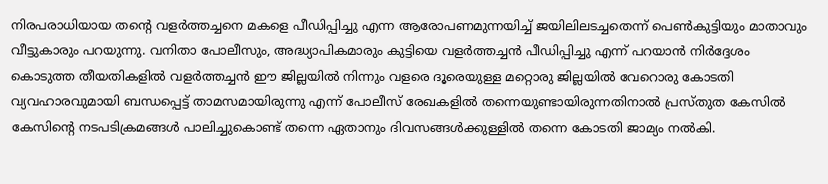നിരപരാധിയായ തന്റെ വളര്‍ത്തച്ചനെ മകളെ പീഡിപ്പിച്ചു എന്ന ആരോപണമുന്നയിച്ച് ജയിലിലടച്ചതെന്ന് പെണ്‍കുട്ടിയും മാതാവും വീട്ടുകാരും പറയുന്നു. വനിതാ പോലീസും, അദ്ധ്യാപികമാരും കുട്ടിയെ വളര്‍ത്തച്ചന്‍ പീഡിപ്പിച്ചു എന്ന് പറയാന്‍ നിര്‍ദ്ദേശം കൊടുത്ത തീയതികളില്‍ വളര്‍ത്തച്ചന്‍ ഈ ജില്ലയില്‍ നിന്നും വളരെ ദൂരെയുള്ള മറ്റൊരു ജില്ലയില്‍ വേറൊരു കോടതി വ്യവഹാരവുമായി ബന്ധപ്പെട്ട് താമസമായിരുന്നു എന്ന് പോലീസ് രേഖകളില്‍ തന്നെയുണ്ടായിരുന്നതിനാല്‍ പ്രസ്തുത കേസില്‍ കേസിന്റെ നടപടിക്രമങ്ങള്‍ പാലിച്ചുകൊണ്ട് തന്നെ ഏതാനും ദിവസങ്ങള്‍ക്കുള്ളില്‍ തന്നെ കോടതി ജാമ്യം നല്‍കി.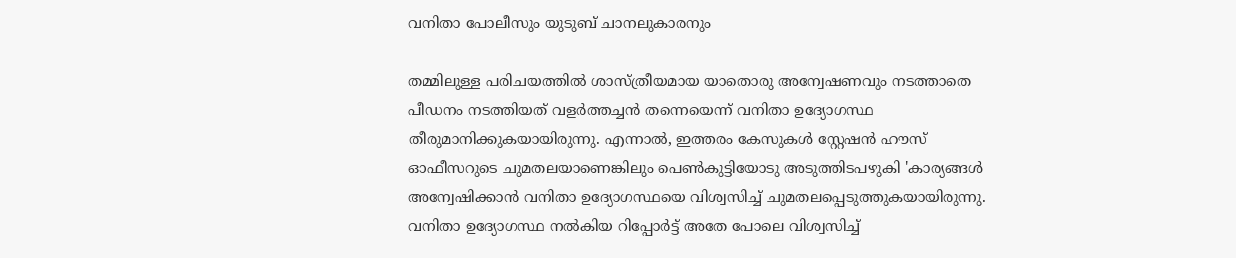വനിതാ പോലീസും യുടുബ് ചാനലുകാരനും

തമ്മിലുള്ള പരിചയത്തില്‍ ശാസ്ത്രീയമായ യാതൊരു അന്വേഷണവും നടത്താതെ പീഡനം നടത്തിയത് വളര്‍ത്തച്ചന്‍ തന്നെയെന്ന് വനിതാ ഉദ്യോഗസ്ഥ തീരുമാനിക്കുകയായിരുന്നു. എന്നാല്‍, ഇത്തരം കേസുകള്‍ സ്റ്റേഷന്‍ ഹൗസ് ഓഫീസറുടെ ചുമതലയാണെങ്കിലും പെണ്‍കുട്ടിയോടു അടുത്തിടപഴുകി 'കാര്യങ്ങള്‍ അന്വേഷിക്കാന്‍ വനിതാ ഉദ്യോഗസ്ഥയെ വിശ്വസിച്ച് ചുമതലപ്പെടുത്തുകയായിരുന്നു. വനിതാ ഉദ്യോഗസ്ഥ നല്‍കിയ റിപ്പോര്‍ട്ട് അതേ പോലെ വിശ്വസിച്ച്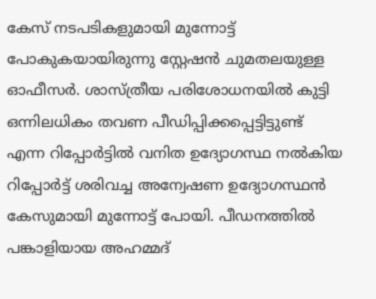കേസ് നടപടികളുമായി മുന്നോട്ട് പോകുകയായിരുന്നു സ്റ്റേഷന്‍ ചുമതലയുള്ള ഓഫീസര്‍. ശാസ്ത്രീയ പരിശോധനയില്‍ കുട്ടി ഒന്നിലധികം തവണ പീഡിപ്പിക്കപ്പെട്ടിട്ടുണ്ട് എന്ന റിപ്പോര്‍ട്ടില്‍ വനിത ഉദ്യോഗസ്ഥ നല്‍കിയ റിപ്പോര്‍ട്ട് ശരിവച്ച അന്വേഷണ ഉദ്യോഗസ്ഥന്‍ കേസുമായി മുന്നോട്ട് പോയി. പീഡനത്തില്‍ പങ്കാളിയായ അഹമ്മദ്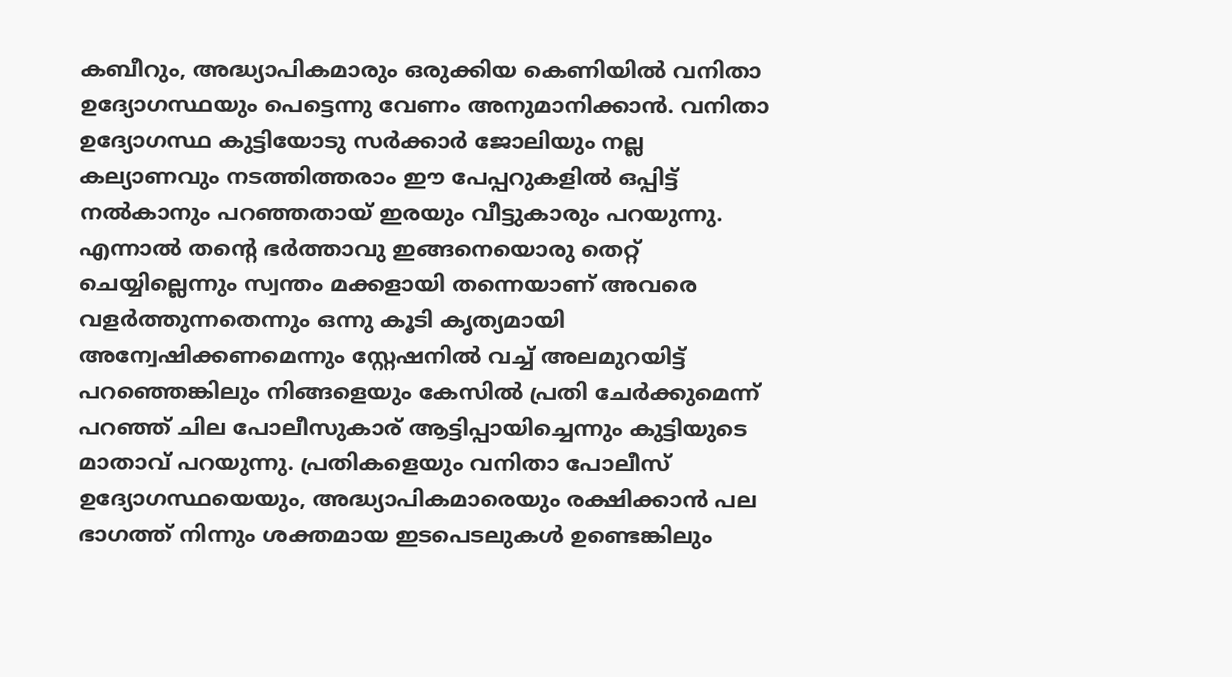കബീറും, അദ്ധ്യാപികമാരും ഒരുക്കിയ കെണിയില്‍ വനിതാ ഉദ്യോഗസ്ഥയും പെട്ടെന്നു വേണം അനുമാനിക്കാന്‍. വനിതാ ഉദ്യോഗസ്ഥ കുട്ടിയോടു സര്‍ക്കാര്‍ ജോലിയും നല്ല കല്യാണവും നടത്തിത്തരാം ഈ പേപ്പറുകളില്‍ ഒപ്പിട്ട് നല്‍കാനും പറഞ്ഞതായ് ഇരയും വീട്ടുകാരും പറയുന്നു. എന്നാല്‍ തന്റെ ഭര്‍ത്താവു ഇങ്ങനെയൊരു തെറ്റ് ചെയ്യില്ലെന്നും സ്വന്തം മക്കളായി തന്നെയാണ് അവരെ വളര്‍ത്തുന്നതെന്നും ഒന്നു കൂടി കൃത്യമായി അന്വേഷിക്കണമെന്നും സ്റ്റേഷനില്‍ വച്ച് അലമുറയിട്ട് പറഞ്ഞെങ്കിലും നിങ്ങളെയും കേസില്‍ പ്രതി ചേര്‍ക്കുമെന്ന് പറഞ്ഞ് ചില പോലീസുകാര് ആട്ടിപ്പായിച്ചെന്നും കുട്ടിയുടെ മാതാവ് പറയുന്നു. പ്രതികളെയും വനിതാ പോലീസ് ഉദ്യോഗസ്ഥയെയും, അദ്ധ്യാപികമാരെയും രക്ഷിക്കാന്‍ പല ഭാഗത്ത് നിന്നും ശക്തമായ ഇടപെടലുകള്‍ ഉണ്ടെങ്കിലും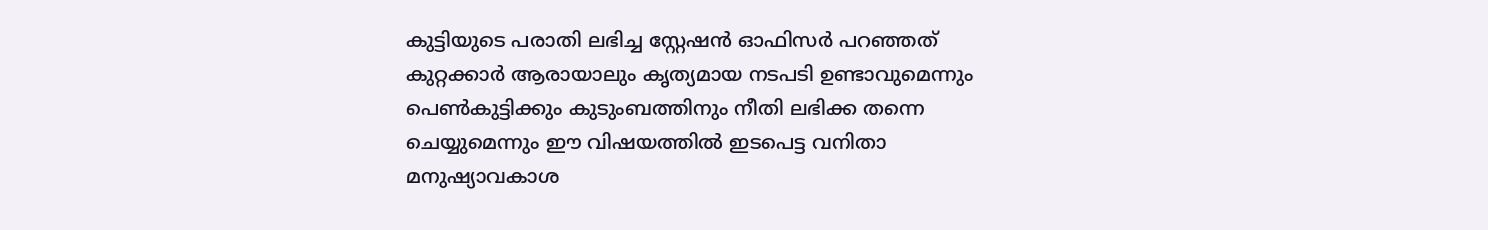കുട്ടിയുടെ പരാതി ലഭിച്ച സ്റ്റേഷന്‍ ഓഫിസര്‍ പറഞ്ഞത് കുറ്റക്കാര്‍ ആരായാലും കൃത്യമായ നടപടി ഉണ്ടാവുമെന്നും പെണ്‍കുട്ടിക്കും കുടുംബത്തിനും നീതി ലഭിക്ക തന്നെ ചെയ്യുമെന്നും ഈ വിഷയത്തില്‍ ഇടപെട്ട വനിതാ മനുഷ്യാവകാശ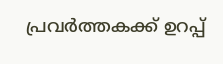പ്രവര്‍ത്തകക്ക് ഉറപ്പ്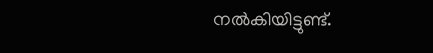നല്‍കിയിട്ടുണ്ട്.